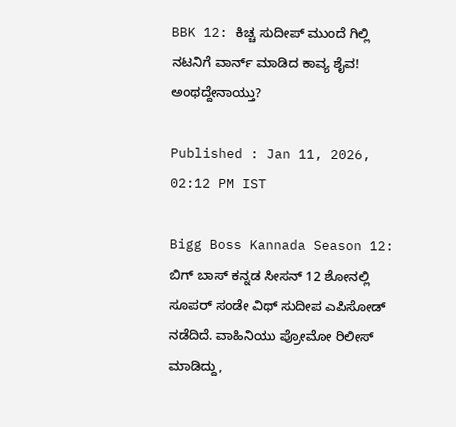BBK 12: ಕಿಚ್ಚ ಸುದೀಪ್‌ ಮುಂದೆ ಗಿಲ್ಲಿ ನಟನಿಗೆ ವಾರ್ನ್‌ ಮಾಡಿದ ಕಾವ್ಯ ಶೈವ! ಅಂಥದ್ದೇನಾಯ್ತು?

Published : Jan 11, 2026, 02:12 PM IST

Bigg Boss Kannada Season 12: ಬಿಗ್‌ ಬಾಸ್‌ ಕನ್ನಡ ಸೀಸನ್‌ 12 ಶೋನಲ್ಲಿ ಸೂಪರ್‌ ಸಂಡೇ ವಿಥ್‌ ಸುದೀಪ ಎಪಿಸೋಡ್‌ ನಡೆದಿದೆ. ವಾಹಿನಿಯು ಪ್ರೋಮೋ ರಿಲೀಸ್‌ ಮಾಡಿದ್ದು,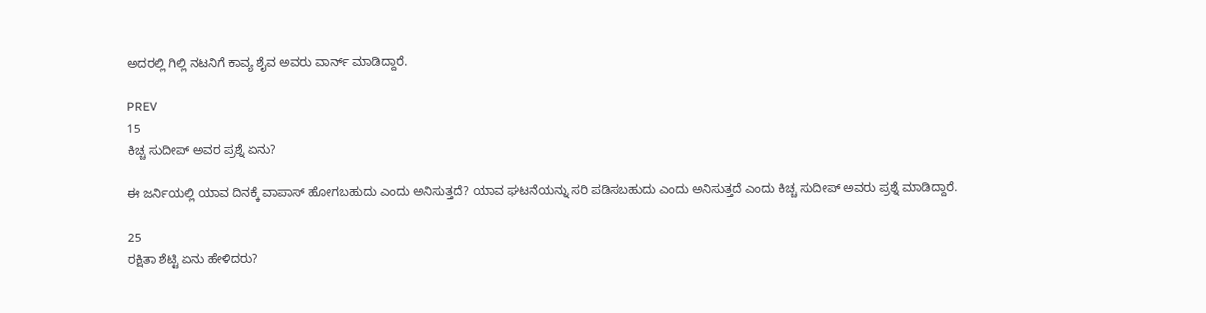ಅದರಲ್ಲಿ ಗಿಲ್ಲಿ ನಟನಿಗೆ ಕಾವ್ಯ ಶೈವ ಅವರು ವಾರ್ನ್‌ ಮಾಡಿದ್ದಾರೆ.

PREV
15
ಕಿಚ್ಚ ಸುದೀಪ್‌ ಅವರ ಪ್ರಶ್ನೆ ಏನು?

ಈ ಜರ್ನಿಯಲ್ಲಿ ಯಾವ ದಿನಕ್ಕೆ ವಾಪಾಸ್‌ ಹೋಗಬಹುದು ಎಂದು ಅನಿಸುತ್ತದೆ? ಯಾವ ಘಟನೆಯನ್ನು ಸರಿ ಪಡಿಸಬಹುದು ಎಂದು ಅನಿಸುತ್ತದೆ ಎಂದು ಕಿಚ್ಚ ಸುದೀಪ್‌ ಅವರು ಪ್ರಶ್ನೆ ಮಾಡಿದ್ದಾರೆ.

25
ರಕ್ಷಿತಾ ಶೆಟ್ಟಿ ಏನು ಹೇಳಿದರು?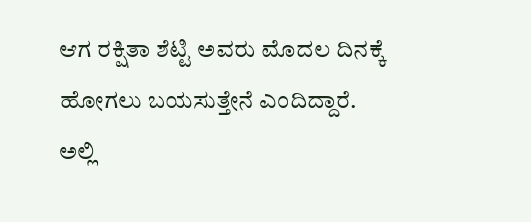ಆಗ ರಕ್ಷಿತಾ ಶೆಟ್ಟಿ ಅವರು ಮೊದಲ ದಿನಕ್ಕೆ ಹೋಗಲು ಬಯಸುತ್ತೇನೆ ಎಂದಿದ್ದಾರೆ. ಅಲ್ಲಿ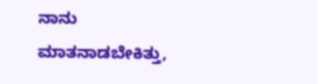ನಾನು ಮಾತನಾಡಬೇಕಿತ್ತು,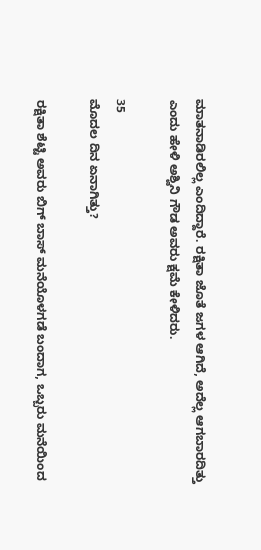ಮಾತನಾಡಿರಲಿಲ್ಲ ಎಂದಿದ್ದಾರೆ. ರಕ್ಷಿತಾ ಜೊತೆ ಜಗಳ ಆಗಿದೆ, ಅದೆಲ್ಲ ಆಗಬಾರದಿತ್ತು ಎಂದು ಹೇಳಿ ಅಶ್ವಿನಿ ಗೌಡ ಅವರು ಕ್ಷಮೆ ಕೇಳಿದರು.

35
ಮೊದಲ ದಿನ ಏನಾಗಿತ್ತು?

ರಕ್ಷಿತಾ ಶೆಟ್ಟಿ ಅವರು ಬಿಗ್‌ ಬಾಸ್‌ ಮನೆಯೊಳಗಡೆ ಬಂದಾಗ, ಒಬ್ಬರು ಮನೆಯಿಂದ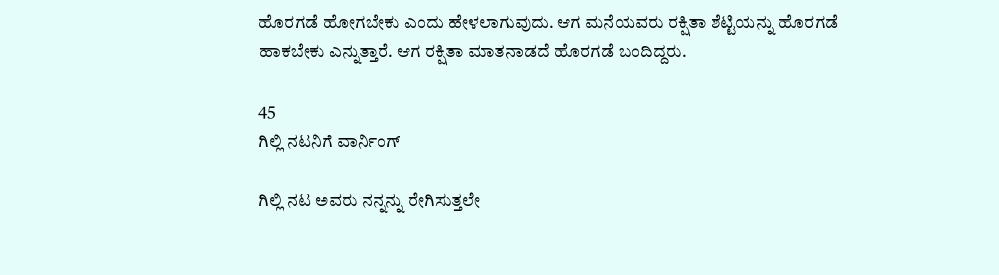ಹೊರಗಡೆ ಹೋಗಬೇಕು ಎಂದು ಹೇಳಲಾಗುವುದು. ಆಗ ಮನೆಯವರು ರಕ್ಷಿತಾ ಶೆಟ್ಟಿಯನ್ನು ಹೊರಗಡೆ ಹಾಕಬೇಕು ಎನ್ನುತ್ತಾರೆ. ಆಗ ರಕ್ಷಿತಾ ಮಾತನಾಡದೆ ಹೊರಗಡೆ ಬಂದಿದ್ದರು.

45
ಗಿಲ್ಲಿ ನಟನಿಗೆ ವಾರ್ನಿಂಗ್

ಗಿಲ್ಲಿ ನಟ ಅವರು ನನ್ನನ್ನು ರೇಗಿಸುತ್ತಲೇ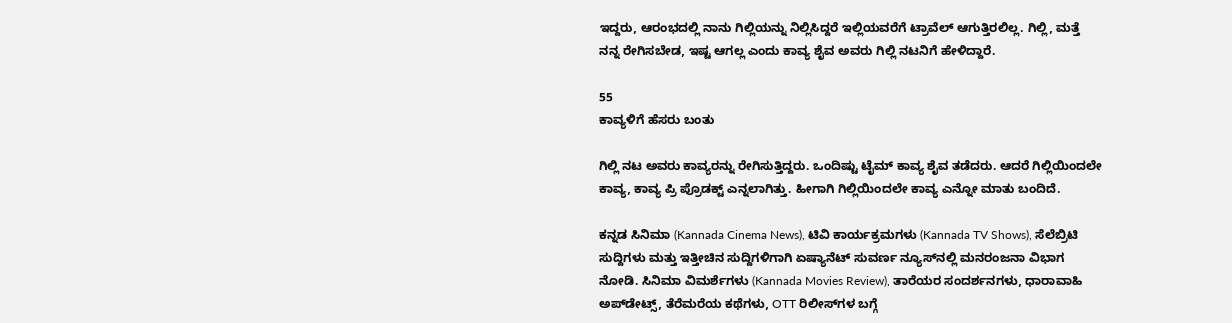ಇದ್ದರು, ಆರಂಭದಲ್ಲಿ ನಾನು ಗಿಲ್ಲಿಯನ್ನು ನಿಲ್ಲಿಸಿದ್ದರೆ ಇಲ್ಲಿಯವರೆಗೆ ಟ್ರಾವೆಲ್‌ ಆಗುತ್ತಿರಲಿಲ್ಲ. ಗಿಲ್ಲಿ, ಮತ್ತೆ ನನ್ನ ರೇಗಿಸಬೇಡ, ಇಷ್ಟ ಆಗಲ್ಲ ಎಂದು ಕಾವ್ಯ ಶೈವ ಅವರು ಗಿಲ್ಲಿ ನಟನಿಗೆ ಹೇಳಿದ್ದಾರೆ.

55
ಕಾವ್ಯಳಿಗೆ ಹೆಸರು ಬಂತು

ಗಿಲ್ಲಿ ನಟ ಅವರು ಕಾವ್ಯರನ್ನು ರೇಗಿಸುತ್ತಿದ್ದರು. ಒಂದಿಷ್ಟು ಟೈಮ್‌ ಕಾವ್ಯ ಶೈವ ತಡೆದರು. ಆದರೆ ಗಿಲ್ಲಿಯಿಂದಲೇ ಕಾವ್ಯ, ಕಾವ್ಯ ಪ್ರಿ ಪ್ರೊಡಕ್ಟ್‌ ಎನ್ನಲಾಗಿತ್ತು. ಹೀಗಾಗಿ ಗಿಲ್ಲಿಯಿಂದಲೇ ಕಾವ್ಯ ಎನ್ನೋ ಮಾತು ಬಂದಿದೆ.

ಕನ್ನಡ ಸಿನಿಮಾ (Kannada Cinema News), ಟಿವಿ ಕಾರ್ಯಕ್ರಮಗಳು (Kannada TV Shows), ಸೆಲೆಬ್ರಿಟಿ ಸುದ್ದಿಗಳು ಮತ್ತು ಇತ್ತೀಚಿನ ಸುದ್ದಿಗಳಿಗಾಗಿ ಏಷ್ಯಾನೆಟ್ ಸುವರ್ಣ ನ್ಯೂಸ್‌ನಲ್ಲಿ ಮನರಂಜನಾ ವಿಭಾಗ ನೋಡಿ. ಸಿನಿಮಾ ವಿಮರ್ಶೆಗಳು (Kannada Movies Review), ತಾರೆಯರ ಸಂದರ್ಶನಗಳು, ಧಾರಾವಾಹಿ ಅಪ್‌ಡೇಟ್ಸ್‌, ತೆರೆಮರೆಯ ಕಥೆಗಳು, OTT ರಿಲೀಸ್‌ಗಳ ಬಗ್ಗೆ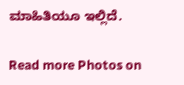ಮಾಹಿತಿಯೂ ಇಲ್ಲಿದೆ.

Read more Photos on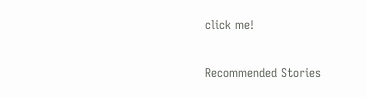click me!

Recommended Stories